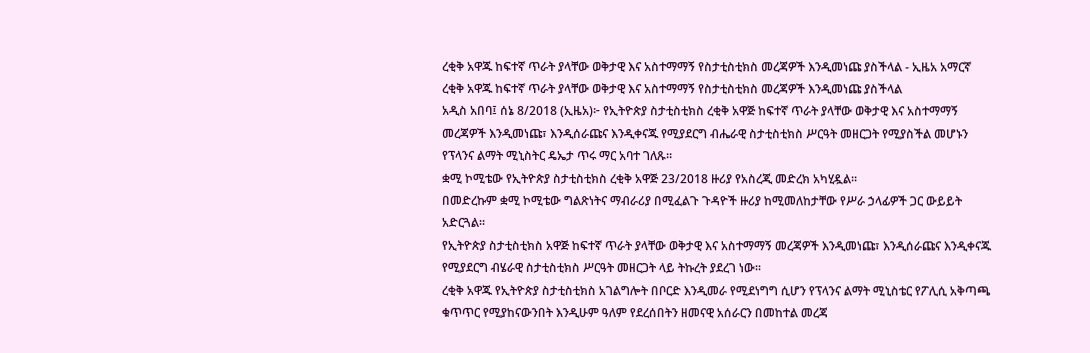ረቂቅ አዋጁ ከፍተኛ ጥራት ያላቸው ወቅታዊ እና አስተማማኝ የስታቲስቲክስ መረጃዎች እንዲመነጩ ያስችላል - ኢዜአ አማርኛ
ረቂቅ አዋጁ ከፍተኛ ጥራት ያላቸው ወቅታዊ እና አስተማማኝ የስታቲስቲክስ መረጃዎች እንዲመነጩ ያስችላል
አዲስ አበባ፤ ሰኔ 8/2018 (ኢዜአ)፦ የኢትዮጵያ ስታቲስቲክስ ረቂቅ አዋጅ ከፍተኛ ጥራት ያላቸው ወቅታዊ እና አስተማማኝ መረጃዎች እንዲመነጩ፣ እንዲሰራጩና እንዲቀናጁ የሚያደርግ ብሔራዊ ስታቲስቲክስ ሥርዓት መዘርጋት የሚያስችል መሆኑን የፕላንና ልማት ሚኒስትር ዴኤታ ጥሩ ማር አባተ ገለጹ።
ቋሚ ኮሚቴው የኢትዮጵያ ስታቲስቲክስ ረቂቅ አዋጅ 23/2018 ዙሪያ የአስረጂ መድረክ አካሂዷል።
በመድረኩም ቋሚ ኮሚቴው ግልጽነትና ማብራሪያ በሚፈልጉ ጉዳዮች ዙሪያ ከሚመለከታቸው የሥራ ኃላፊዎች ጋር ውይይት አድርጓል።
የኢትዮጵያ ስታቲስቲክስ አዋጅ ከፍተኛ ጥራት ያላቸው ወቅታዊ እና አስተማማኝ መረጃዎች እንዲመነጩ፣ እንዲሰራጩና እንዲቀናጁ የሚያደርግ ብሄራዊ ስታቲስቲክስ ሥርዓት መዘርጋት ላይ ትኩረት ያደረገ ነው።
ረቂቅ አዋጁ የኢትዮጵያ ስታቲስቲክስ አገልግሎት በቦርድ እንዲመራ የሚደነግግ ሲሆን የፕላንና ልማት ሚኒስቴር የፖሊሲ አቅጣጫ ቁጥጥር የሚያከናውንበት እንዲሁም ዓለም የደረሰበትን ዘመናዊ አሰራርን በመከተል መረጃ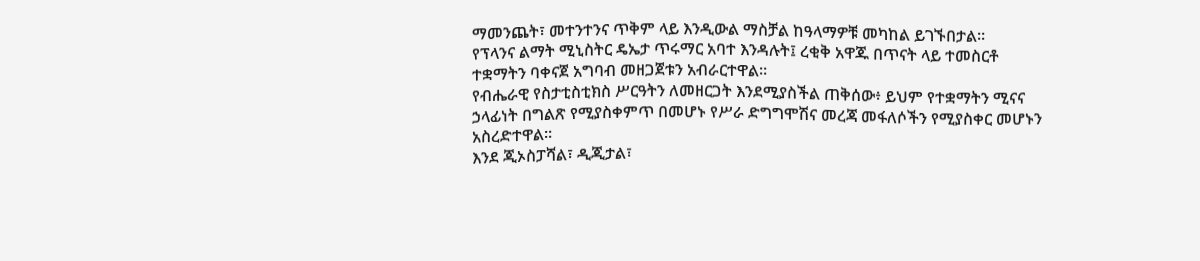ማመንጨት፣ መተንተንና ጥቅም ላይ እንዲውል ማስቻል ከዓላማዎቹ መካከል ይገኙበታል።
የፕላንና ልማት ሚኒስትር ዴኤታ ጥሩማር አባተ እንዳሉት፤ ረቂቅ አዋጁ በጥናት ላይ ተመስርቶ ተቋማትን ባቀናጀ አግባብ መዘጋጀቱን አብራርተዋል።
የብሔራዊ የስታቲስቲክስ ሥርዓትን ለመዘርጋት እንደሚያስችል ጠቅሰው፥ ይህም የተቋማትን ሚናና ኃላፊነት በግልጽ የሚያስቀምጥ በመሆኑ የሥራ ድግግሞሽና መረጃ መፋለሶችን የሚያስቀር መሆኑን አስረድተዋል።
እንደ ጂኦስፓሻል፣ ዲጂታል፣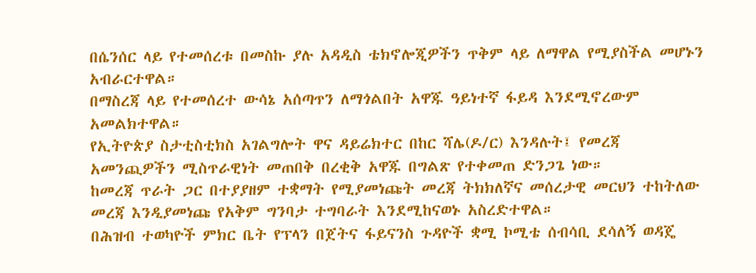በሴንሰር ላይ የተመሰረቱ በመስኩ ያሉ አዳዲስ ቴክኖሎጂዎችን ጥቅም ላይ ለማዋል የሚያስችል መሆኑን አብራርተዋል።
በማስረጃ ላይ የተመሰረተ ውሳኔ አሰጣጥን ለማጎልበት አዋጁ ዓይነተኛ ፋይዳ እንደሚኖረውም አመልክተዋል።
የኢትዮጵያ ስታቲስቲክስ አገልግሎት ዋና ዳይሬክተር በከር ሻሌ(ዶ/ር) እንዳሉት፤ የመረጃ አመንጪዎችን ሚስጥራዊነት መጠበቅ በረቂቅ አዋጁ በግልጽ የተቀመጠ ድንጋጌ ነው።
ከመረጃ ጥራት ጋር በተያያዘም ተቋማት የሚያመነጩት መረጃ ትክክለኛና መሰረታዊ መርህን ተከትለው መረጃ እንዲያመነጩ የአቅም ግንባታ ተግባራት እንደሚከናወኑ አስረድተዋል።
በሕዝብ ተወካዮች ምክር ቤት የፕላን በጀትና ፋይናንስ ጉዳዮች ቋሚ ኮሚቴ ሰብሳቢ ደሳለኝ ወዳጄ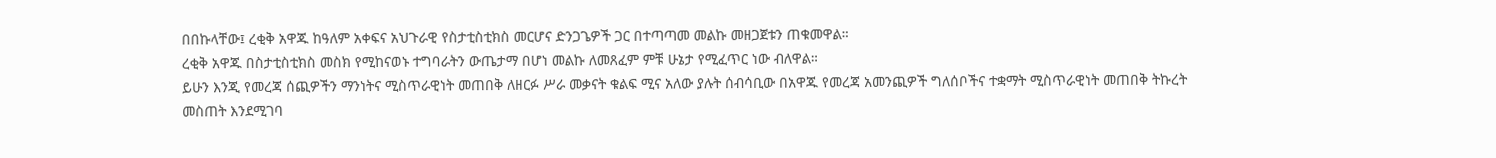በበኩላቸው፤ ረቂቅ አዋጁ ከዓለም አቀፍና አህጉራዊ የስታቲስቲክስ መርሆና ድንጋጌዎች ጋር በተጣጣመ መልኩ መዘጋጀቱን ጠቁመዋል።
ረቂቅ አዋጁ በስታቲስቲክስ መስክ የሚከናወኑ ተግባራትን ውጤታማ በሆነ መልኩ ለመጸፈም ምቹ ሁኔታ የሚፈጥር ነው ብለዋል።
ይሁን እንጂ የመረጃ ሰጪዎችን ማንነትና ሚስጥራዊነት መጠበቅ ለዘርፉ ሥራ መቃናት ቁልፍ ሚና አለው ያሉት ሰብሳቢው በአዋጁ የመረጃ አመንጪዎች ግለሰቦችና ተቋማት ሚስጥራዊነት መጠበቅ ትኩረት መስጠት እንደሚገባ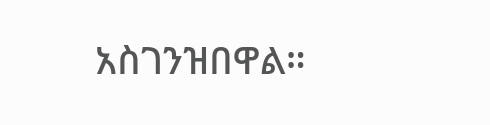አስገንዝበዋል።